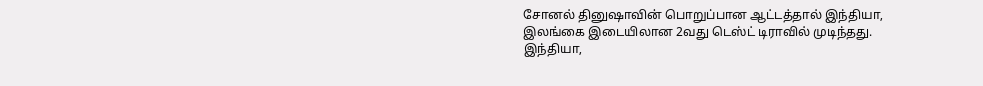சோனல் தினுஷாவின் பொறுப்பான ஆட்டத்தால் இந்தியா, இலங்கை இடையிலான 2வது டெஸ்ட் டிராவில் முடிந்தது.
இந்தியா,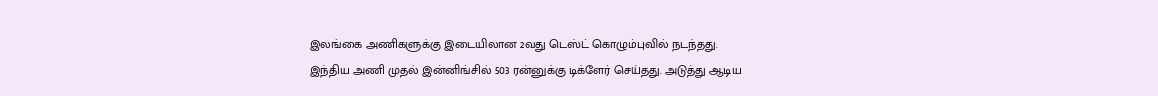இலங்கை அணிகளுக்கு இடையிலான 2வது டெஸ்ட் கொழும்புவில் நடந்தது.
இந்திய அணி முதல் இன்னிங்சில் 503 ரன்னுக்கு டிக்ளேர் செய்தது. அடுத்து ஆடிய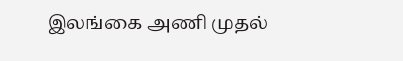இலங்கை அணி முதல்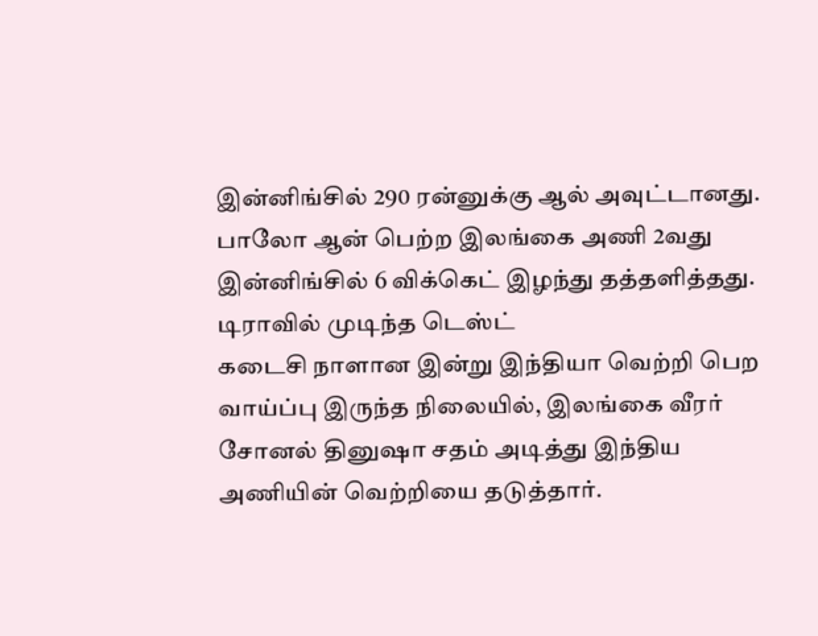இன்னிங்சில் 290 ரன்னுக்கு ஆல் அவுட்டானது. பாலோ ஆன் பெற்ற இலங்கை அணி 2வது இன்னிங்சில் 6 விக்கெட் இழந்து தத்தளித்தது.
டிராவில் முடிந்த டெஸ்ட்
கடைசி நாளான இன்று இந்தியா வெற்றி பெற வாய்ப்பு இருந்த நிலையில், இலங்கை வீரர் சோனல் தினுஷா சதம் அடித்து இந்திய அணியின் வெற்றியை தடுத்தார்.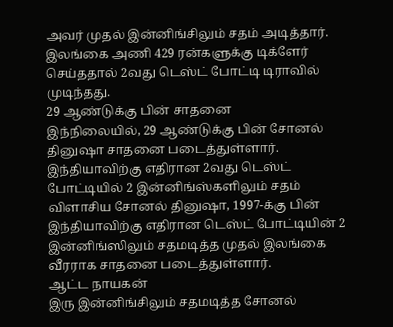அவர் முதல் இன்னிங்சிலும் சதம் அடித்தார்.
இலங்கை அணி 429 ரன்களுக்கு டிக்ளேர் செய்ததால் 2வது டெஸ்ட் போட்டி டிராவில் முடிந்தது.
29 ஆண்டுக்கு பின் சாதனை
இந்நிலையில், 29 ஆண்டுக்கு பின் சோனல் தினுஷா சாதனை படைத்துள்ளார். இந்தியாவிற்கு எதிரான 2வது டெஸ்ட் போட்டியில் 2 இன்னிங்ஸ்களிலும் சதம் விளாசிய சோனல் தினுஷா, 1997-க்கு பின் இந்தியாவிற்கு எதிரான டெஸ்ட் போட்டியின் 2 இன்னிங்ஸிலும் சதமடித்த முதல் இலங்கை வீரராக சாதனை படைத்துள்ளார்.
ஆட்ட நாயகன்
இரு இன்னிங்சிலும் சதமடித்த சோனல்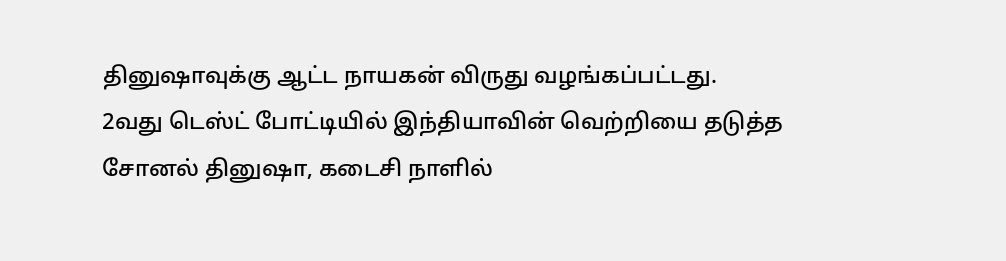தினுஷாவுக்கு ஆட்ட நாயகன் விருது வழங்கப்பட்டது.
2வது டெஸ்ட் போட்டியில் இந்தியாவின் வெற்றியை தடுத்த சோனல் தினுஷா, கடைசி நாளில்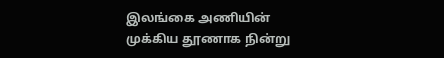இலங்கை அணியின் முக்கிய தூணாக நின்று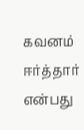கவனம் ஈர்த்தார் என்பது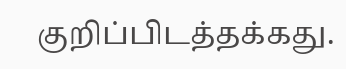குறிப்பிடத்தக்கது.